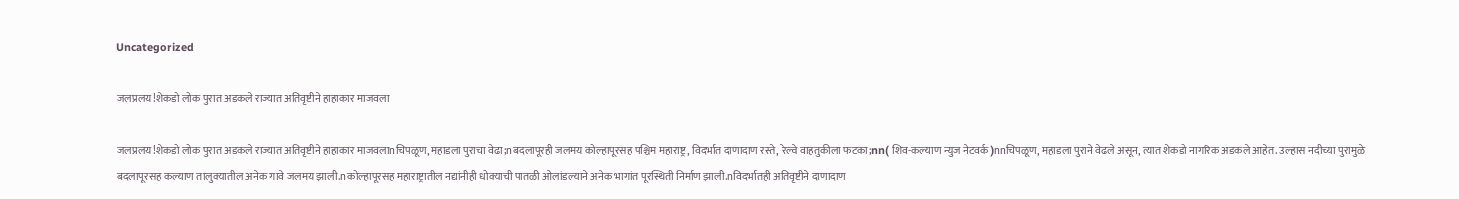Uncategorized

जलप्रलय!शेकडो लोक पुरात अडकले राज्यात अतिवृष्टीने हाहाकार माजवला

जलप्रलय!शेकडो लोक पुरात अडकले राज्यात अतिवृष्टीने हाहाकार माजवलाnचिपळूण, महाडला पुराचा वेढा;nबदलापूरही जलमय कोल्हापूरसह पश्चिम महाराष्ट्र, विदर्भात दाणादाण रस्ते, रेल्वे वाहतुकीला फटका;nn( शिव-कल्याण न्युज नेटवर्क )nnचिपळूण, महाडला पुराने वेढले असून, त्यात शेकडो नागरिक अडकले आहेत. उल्हास नदीच्या पुरामुळे बदलापूरसह कल्याण तालुक्यातील अनेक गावे जलमय झाली.nकोल्हापूरसह महाराष्ट्रातील नद्यांनीही धोक्याची पातळी ओलांडल्याने अनेक भागांत पूरस्थिती निर्माण झाली.nविदर्भातही अतिवृष्टीने दाणादाण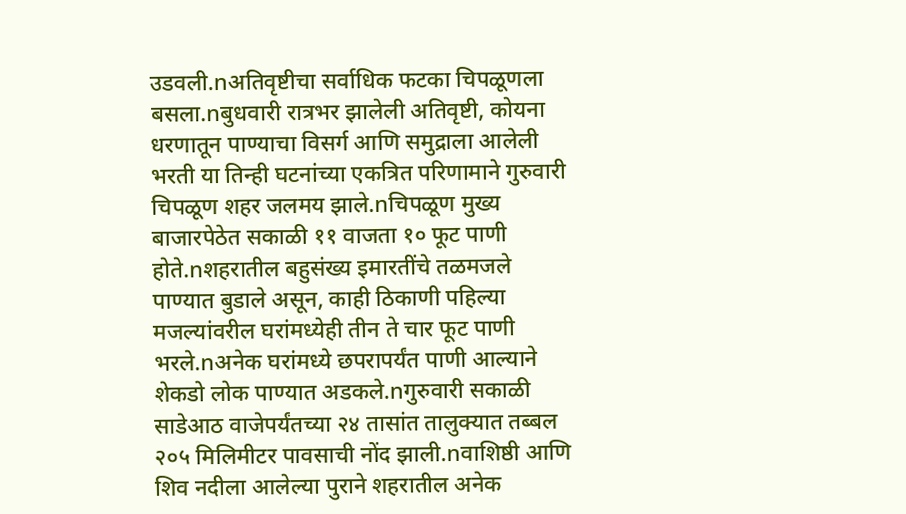उडवली.nअतिवृष्टीचा सर्वाधिक फटका चिपळूणला बसला.nबुधवारी रात्रभर झालेली अतिवृष्टी, कोयना धरणातून पाण्याचा विसर्ग आणि समुद्राला आलेली भरती या तिन्ही घटनांच्या एकत्रित परिणामाने गुरुवारी चिपळूण शहर जलमय झाले.nचिपळूण मुख्य बाजारपेठेत सकाळी ११ वाजता १० फूट पाणी होते.nशहरातील बहुसंख्य इमारतींचे तळमजले पाण्यात बुडाले असून, काही ठिकाणी पहिल्या मजल्यांवरील घरांमध्येही तीन ते चार फूट पाणी भरले.nअनेक घरांमध्ये छपरापर्यंत पाणी आल्याने शेकडो लोक पाण्यात अडकले.nगुरुवारी सकाळी साडेआठ वाजेपर्यंतच्या २४ तासांत तालुक्यात तब्बल २०५ मिलिमीटर पावसाची नोंद झाली.nवाशिष्ठी आणि शिव नदीला आलेल्या पुराने शहरातील अनेक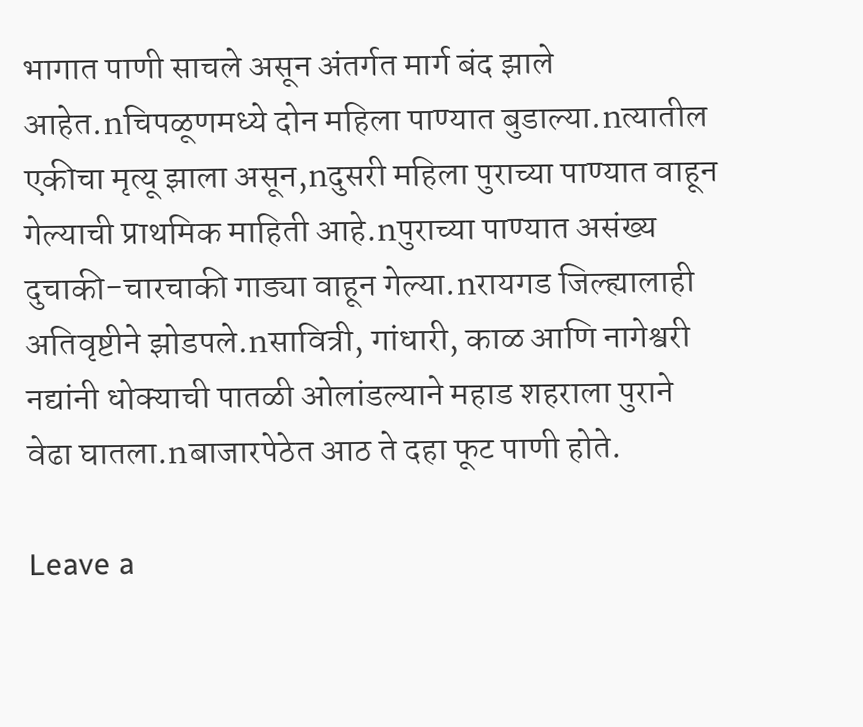भागात पाणी साचले असून अंतर्गत मार्ग बंद झाले आहेत.nचिपळूणमध्ये दोन महिला पाण्यात बुडाल्या.nत्यातील एकीचा मृत्यू झाला असून,nदुसरी महिला पुराच्या पाण्यात वाहून गेल्याची प्राथमिक माहिती आहे.nपुराच्या पाण्यात असंख्य दुचाकी-चारचाकी गाड्या वाहून गेल्या.nरायगड जिल्ह्यालाही अतिवृष्टीने झोडपले.nसावित्री, गांधारी, काळ आणि नागेश्वरी नद्यांनी धोक्याची पातळी ओलांडल्याने महाड शहराला पुराने वेढा घातला.nबाजारपेठेत आठ ते दहा फूट पाणी होते.

Leave a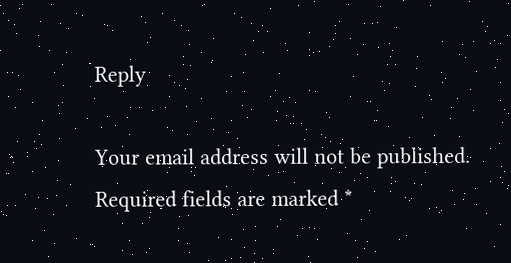Reply

Your email address will not be published. Required fields are marked *